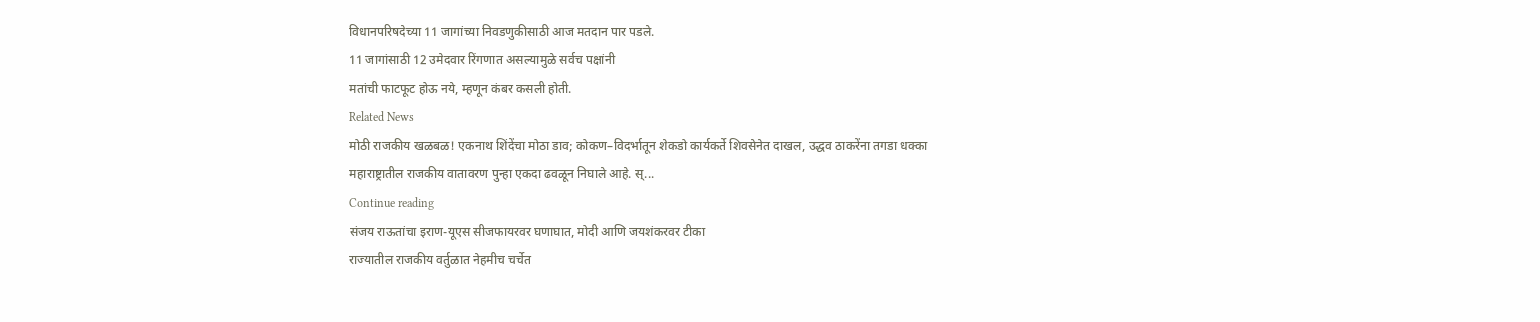विधानपरिषदेच्या 11 जागांच्या निवडणुकीसाठी आज मतदान पार पडले.
11 जागांसाठी 12 उमेदवार रिंगणात असल्यामुळे सर्वच पक्षांनी
मतांची फाटफूट होऊ नये, म्हणून कंबर कसली होती.
Related News
मोठी राजकीय खळबळ! एकनाथ शिंदेंचा मोठा डाव; कोकण–विदर्भातून शेकडो कार्यकर्ते शिवसेनेत दाखल, उद्धव ठाकरेंना तगडा धक्का
महाराष्ट्रातील राजकीय वातावरण पुन्हा एकदा ढवळून निघाले आहे. स्...
Continue reading
संजय राऊतांचा इराण-यूएस सीजफायरवर घणाघात, मोदी आणि जयशंकरवर टीका
राज्यातील राजकीय वर्तुळात नेहमीच चर्चेत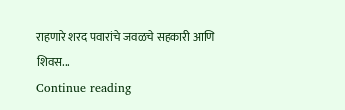राहणारे शरद पवारांचे जवळचे सहकारी आणि शिवस...
Continue reading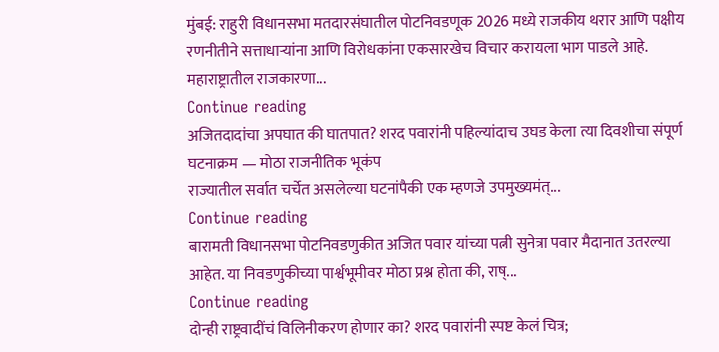मुंबई: राहुरी विधानसभा मतदारसंघातील पोटनिवडणूक 2026 मध्ये राजकीय थरार आणि पक्षीय रणनीतीने सत्ताधाऱ्यांना आणि विरोधकांना एकसारखेच विचार करायला भाग पाडले आहे. महाराष्ट्रातील राजकारणा...
Continue reading
अजितदादांचा अपघात की घातपात? शरद पवारांनी पहिल्यांदाच उघड केला त्या दिवशीचा संपूर्ण घटनाक्रम — मोठा राजनीतिक भूकंप
राज्यातील सर्वात चर्चेत असलेल्या घटनांपैकी एक म्हणजे उपमुख्यमंत्...
Continue reading
बारामती विधानसभा पोटनिवडणुकीत अजित पवार यांच्या पत्नी सुनेत्रा पवार मैदानात उतरल्या आहेत. या निवडणुकीच्या पार्श्वभूमीवर मोठा प्रश्न होता की, राष्...
Continue reading
दोन्ही राष्ट्रवादींचं विलिनीकरण होणार का? शरद पवारांनी स्पष्ट केलं चित्र;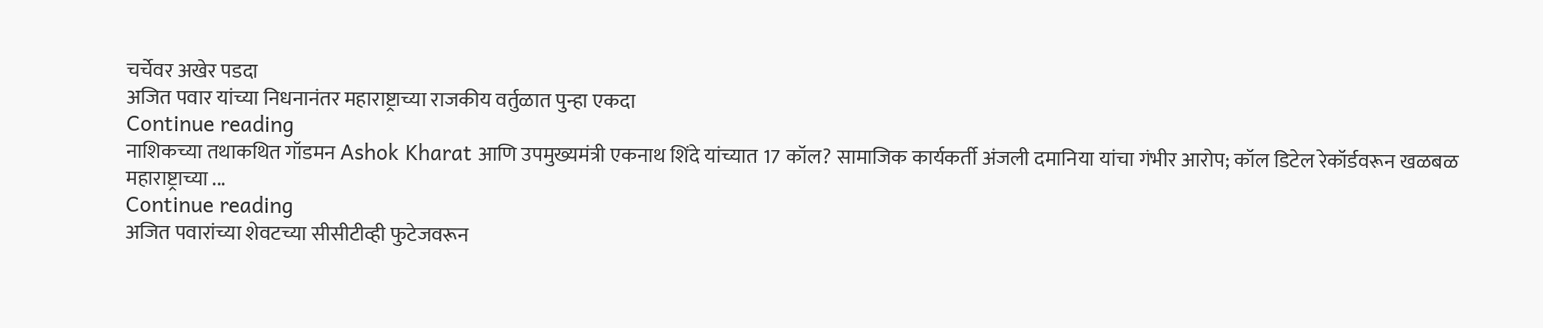चर्चेवर अखेर पडदा
अजित पवार यांच्या निधनानंतर महाराष्ट्राच्या राजकीय वर्तुळात पुन्हा एकदा
Continue reading
नाशिकच्या तथाकथित गॉडमन Ashok Kharat आणि उपमुख्यमंत्री एकनाथ शिंदे यांच्यात 17 कॉल? सामाजिक कार्यकर्ती अंजली दमानिया यांचा गंभीर आरोप; कॉल डिटेल रेकॉर्डवरून खळबळ
महाराष्ट्राच्या ...
Continue reading
अजित पवारांच्या शेवटच्या सीसीटीव्ही फुटेजवरून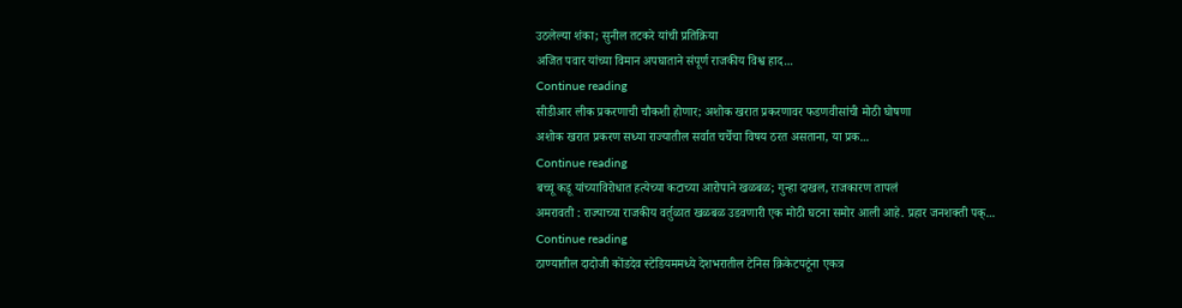उठलेल्या शंका; सुनील तटकरे यांची प्रतिक्रिया
अजित पवार यांच्या विमान अपघाताने संपूर्ण राजकीय विश्व हाद...
Continue reading
सीडीआर लीक प्रकरणाची चौकशी होणार; अशोक खरात प्रकरणावर फडणवीसांची मोठी घोषणा
अशोक खरात प्रकरण सध्या राज्यातील सर्वात चर्चेचा विषय ठरत असताना, या प्रक...
Continue reading
बच्चू कडू यांच्याविरोधात हत्येच्या कटाच्या आरोपाने खळबळ; गुन्हा दाखल, राजकारण तापलं
अमरावती : राज्याच्या राजकीय वर्तुळात खळबळ उडवणारी एक मोठी घटना समोर आली आहे. प्रहार जनशक्ती पक्...
Continue reading
ठाण्यातील दादोजी कोंडदेव स्टेडियममध्ये देशभरातील टेनिस क्रिकेटपटूंना एकत्र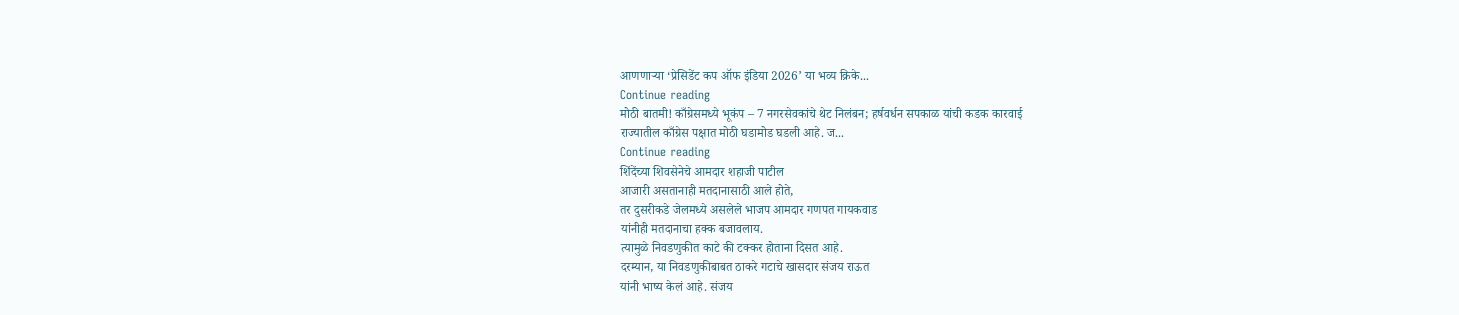आणणाऱ्या ‘प्रेसिडेंट कप ऑफ इंडिया 2026’ या भव्य क्रिके...
Continue reading
मोठी बातमी! काँग्रेसमध्ये भूकंप – 7 नगरसेवकांचे थेट निलंबन; हर्षवर्धन सपकाळ यांची कडक कारवाई
राज्यातील काँग्रेस पक्षात मोठी घडामोड घडली आहे. ज...
Continue reading
शिंदेंच्या शिवसेनेचे आमदार शहाजी पाटील
आजारी असतानाही मतदानासाठी आले होते,
तर दुसरीकडे जेलमध्ये असलेले भाजप आमदार गणपत गायकवाड
यांनीही मतदानाचा हक्क बजावलाय.
त्यामुळे निवडणुकीत काटे की टक्कर होताना दिसत आहे.
दरम्यान, या निवडणुकीबाबत ठाकरे गटाचे खासदार संजय राऊत
यांनी भाष्य केलं आहे. संजय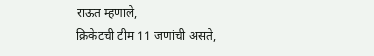राऊत म्हणाले,
क्रिकेटची टीम 11 जणांची असते,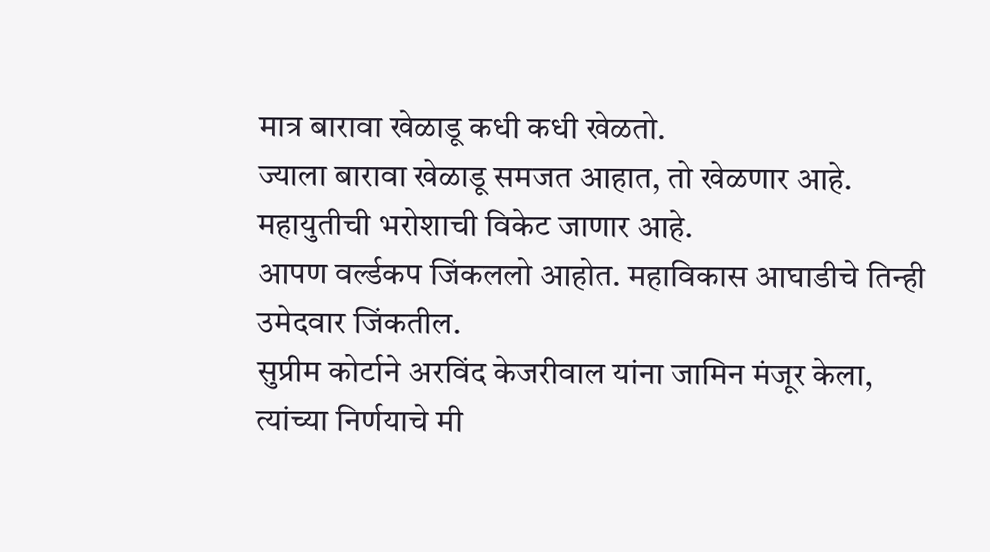मात्र बारावा खेळाडू कधी कधी खेळतो.
ज्याला बारावा खेळाडू समजत आहात, तो खेळणार आहे.
महायुतीची भरोशाची विकेट जाणार आहे.
आपण वर्ल्डकप जिंकललो आहोत. महाविकास आघाडीचे तिन्ही उमेदवार जिंकतील.
सुप्रीम कोर्टाने अरविंद केजरीवाल यांना जामिन मंजूर केला,
त्यांच्या निर्णयाचे मी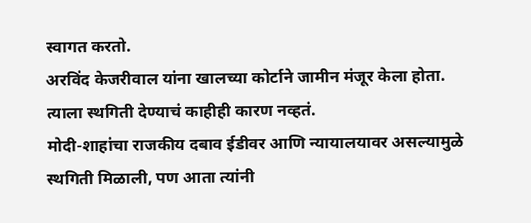स्वागत करतो.
अरविंद केजरीवाल यांना खालच्या कोर्टाने जामीन मंजूर केला होता.
त्याला स्थगिती देण्याचं काहीही कारण नव्हतं.
मोदी-शाहांचा राजकीय दबाव ईडीवर आणि न्यायालयावर असल्यामुळे
स्थगिती मिळाली, पण आता त्यांनी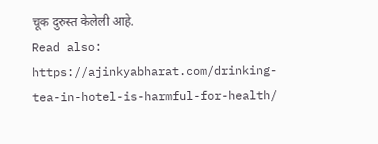चूक दुरुस्त केलेली आहे.
Read also: https://ajinkyabharat.com/drinking-tea-in-hotel-is-harmful-for-health/